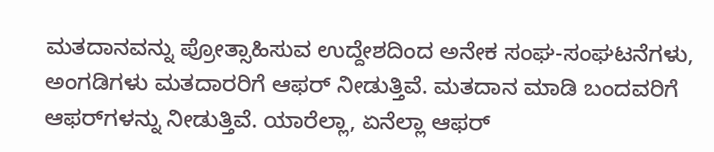ಮತದಾನವನ್ನು ಪ್ರೋತ್ಸಾಹಿಸುವ ಉದ್ದೇಶದಿಂದ ಅನೇಕ ಸಂಘ-ಸಂಘಟನೆಗಳು, ಅಂಗಡಿಗಳು ಮತದಾರರಿಗೆ ಆಫರ್ ನೀಡುತ್ತಿವೆ. ಮತದಾನ ಮಾಡಿ ಬಂದವರಿಗೆ ಆಫರ್‌ಗಳನ್ನು ನೀಡುತ್ತಿವೆ. ಯಾರೆಲ್ಲಾ, ಏನೆಲ್ಲಾ ಆಫರ್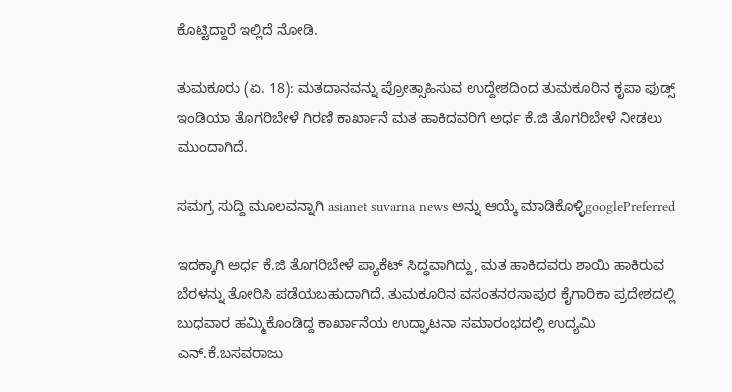ಕೊಟ್ಟಿದ್ದಾರೆ ಇಲ್ಲಿದೆ ನೋಡಿ.

ತುಮಕೂರು (ಏ. 18): ಮತದಾನವನ್ನು ಪ್ರೋತ್ಸಾಹಿಸುವ ಉದ್ದೇಶದಿಂದ ತುಮಕೂರಿನ ಕೃಪಾ ಫುಡ್ಸ್ ಇಂಡಿಯಾ ತೊಗರಿಬೇಳೆ ಗಿರಣಿ ಕಾರ್ಖಾನೆ ಮತ ಹಾಕಿದವರಿಗೆ ಅರ್ಧ ಕೆ.ಜಿ ತೊಗರಿಬೇಳೆ ನೀಡಲು ಮುಂದಾಗಿದೆ.

ಸಮಗ್ರ ಸುದ್ದಿ ಮೂಲವನ್ನಾಗಿ asianet suvarna news ಅನ್ನು ಆಯ್ಕೆ ಮಾಡಿಕೊಳ್ಳಿgooglePreferred

ಇದಕ್ಕಾಗಿ ಅರ್ಧ ಕೆ.ಜಿ ತೊಗರಿಬೇಳೆ ಪ್ಯಾಕೆಟ್ ಸಿದ್ಧವಾಗಿದ್ದು, ಮತ ಹಾಕಿದವರು ಶಾಯಿ ಹಾಕಿರುವ ಬೆರಳನ್ನು ತೋರಿಸಿ ಪಡೆಯಬಹುದಾಗಿದೆ. ತುಮಕೂರಿನ ವಸಂತನರಸಾಪುರ ಕೈಗಾರಿಕಾ ಪ್ರದೇಶದಲ್ಲಿ ಬುಧವಾರ ಹಮ್ಮಿಕೊಂಡಿದ್ದ ಕಾರ್ಖಾನೆಯ ಉದ್ಘಾಟನಾ ಸಮಾರಂಭದಲ್ಲಿ ಉದ್ಯಮಿ ಎನ್.ಕೆ.ಬಸವರಾಜು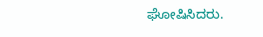ಘೋಷಿಸಿದರು.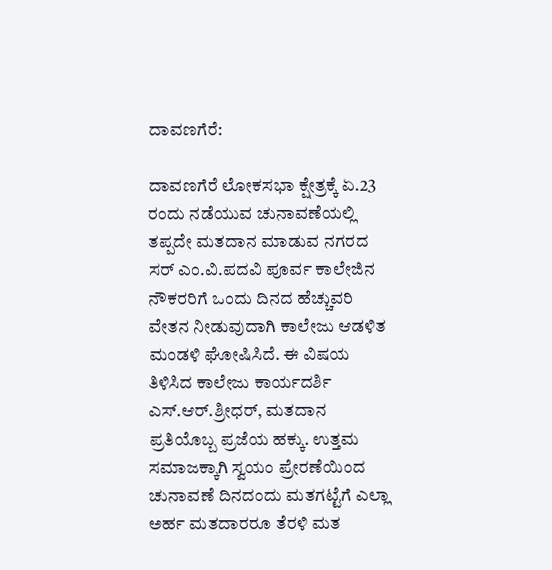ದಾವಣಗೆರೆ:

ದಾವಣಗೆರೆ ಲೋಕಸಭಾ ಕ್ಷೇತ್ರಕ್ಕೆ ಏ.23 ರಂದು ನಡೆಯುವ ಚುನಾವಣೆಯಲ್ಲಿ ತಪ್ಪದೇ ಮತದಾನ ಮಾಡುವ ನಗರದ ಸರ್ ಎಂ.ವಿ.ಪದವಿ ಪೂರ್ವ ಕಾಲೇಜಿನ ನೌಕರರಿಗೆ ಒಂದು ದಿನದ ಹೆಚ್ಚುವರಿ ವೇತನ ನೀಡುವುದಾಗಿ ಕಾಲೇಜು ಆಡಳಿತ ಮಂಡಳಿ ಘೋಷಿಸಿದೆ. ಈ ವಿಷಯ ತಿಳಿಸಿದ ಕಾಲೇಜು ಕಾರ್ಯದರ್ಶಿ ಎಸ್.ಆರ್.ಶ್ರೀಧರ್, ಮತದಾನ ಪ್ರತಿಯೊಬ್ಬ ಪ್ರಜೆಯ ಹಕ್ಕು. ಉತ್ತಮ ಸಮಾಜಕ್ಕಾಗಿ ಸ್ವಯಂ ಪ್ರೇರಣೆಯಿಂದ ಚುನಾವಣೆ ದಿನದಂದು ಮತಗಟ್ಟೆಗೆ ಎಲ್ಲಾ ಅರ್ಹ ಮತದಾರರೂ ತೆರಳಿ ಮತ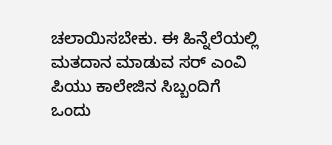ಚಲಾಯಿಸಬೇಕು. ಈ ಹಿನ್ನೆಲೆಯಲ್ಲಿ ಮತದಾನ ಮಾಡುವ ಸರ್ ಎಂವಿ ಪಿಯು ಕಾಲೇಜಿನ ಸಿಬ್ಬಂದಿಗೆ ಒಂದು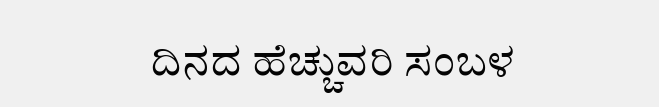ದಿನದ ಹೆಚ್ಚುವರಿ ಸಂಬಳ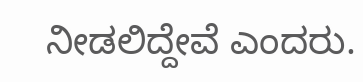ನೀಡಲಿದ್ದೇವೆ ಎಂದರು.